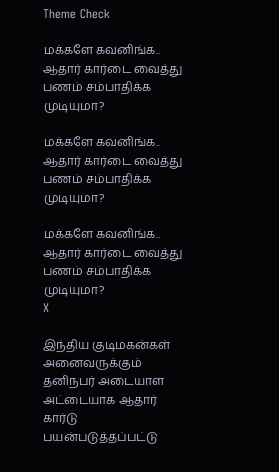Theme Check

மக்களே கவனிங்க.. ஆதார் கார்டை வைத்து பணம் சம்பாதிக்க முடியுமா?

மக்களே கவனிங்க.. ஆதார் கார்டை வைத்து பணம் சம்பாதிக்க முடியுமா?

மக்களே கவனிங்க.. ஆதார் கார்டை வைத்து பணம் சம்பாதிக்க முடியுமா?
X

இந்திய குடிமகன்கள் அனைவருக்கும் தனிநபர் அடையாள அட்டையாக ஆதார் கார்டு பயன்படுத்தப்பட்டு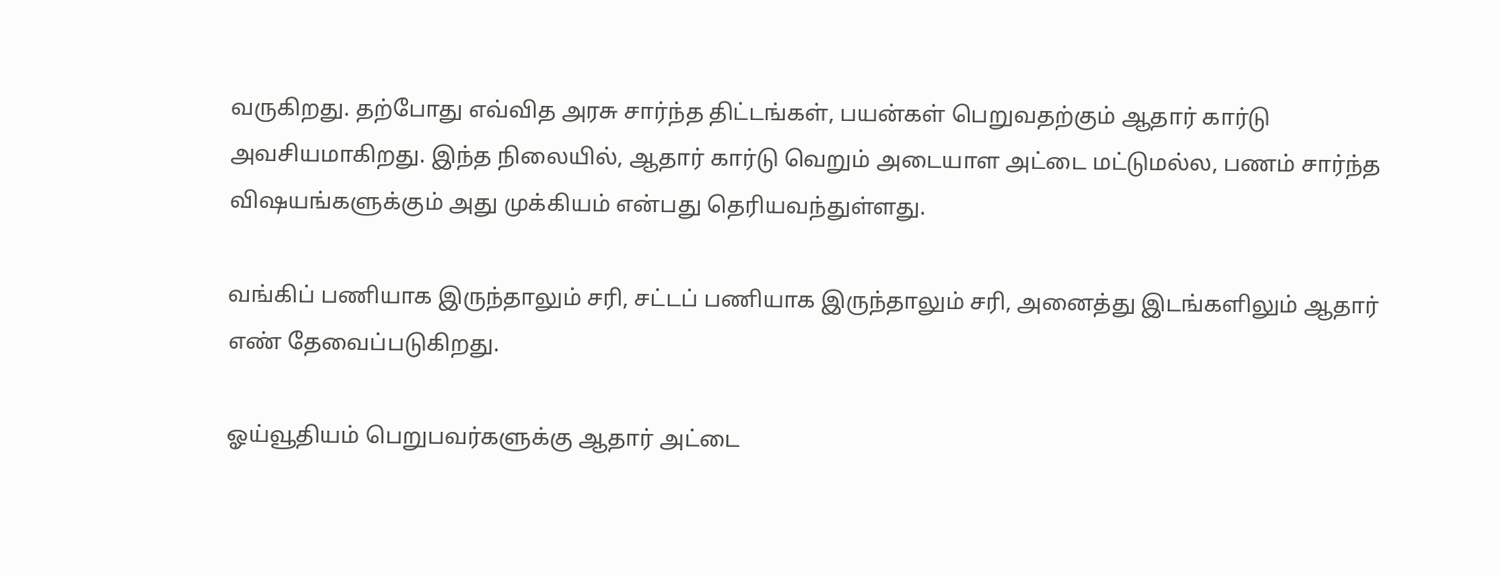வருகிறது. தற்போது எவ்வித அரசு சார்ந்த திட்டங்கள், பயன்கள் பெறுவதற்கும் ஆதார் கார்டு அவசியமாகிறது. இந்த நிலையில், ஆதார் கார்டு வெறும் அடையாள அட்டை மட்டுமல்ல, பணம் சார்ந்த விஷயங்களுக்கும் அது முக்கியம் என்பது தெரியவந்துள்ளது.

வங்கிப் பணியாக இருந்தாலும் சரி, சட்டப் பணியாக இருந்தாலும் சரி, அனைத்து இடங்களிலும் ஆதார் எண் தேவைப்படுகிறது.

ஓய்வூதியம் பெறுபவர்களுக்கு ஆதார் அட்டை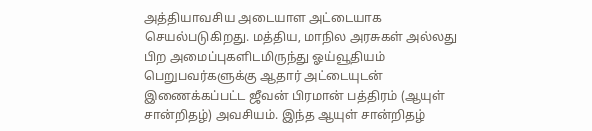அத்தியாவசிய அடையாள அட்டையாக செயல்படுகிறது. மத்திய, மாநில அரசுகள் அல்லது பிற அமைப்புகளிடமிருந்து ஓய்வூதியம் பெறுபவர்களுக்கு ஆதார் அட்டையுடன் இணைக்கப்பட்ட ஜீவன் பிரமான் பத்திரம் (ஆயுள் சான்றிதழ்) அவசியம். இந்த ஆயுள் சான்றிதழ்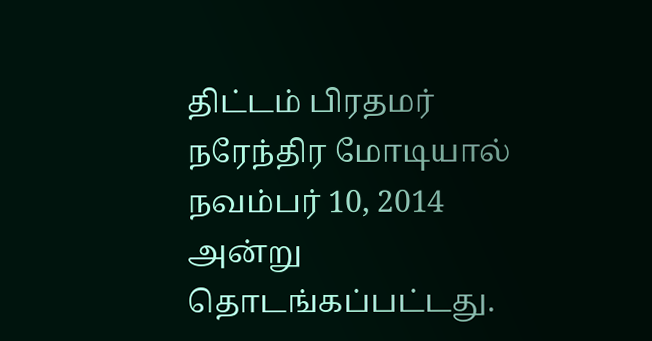திட்டம் பிரதமர் நரேந்திர மோடியால் நவம்பர் 10, 2014 அன்று தொடங்கப்பட்டது.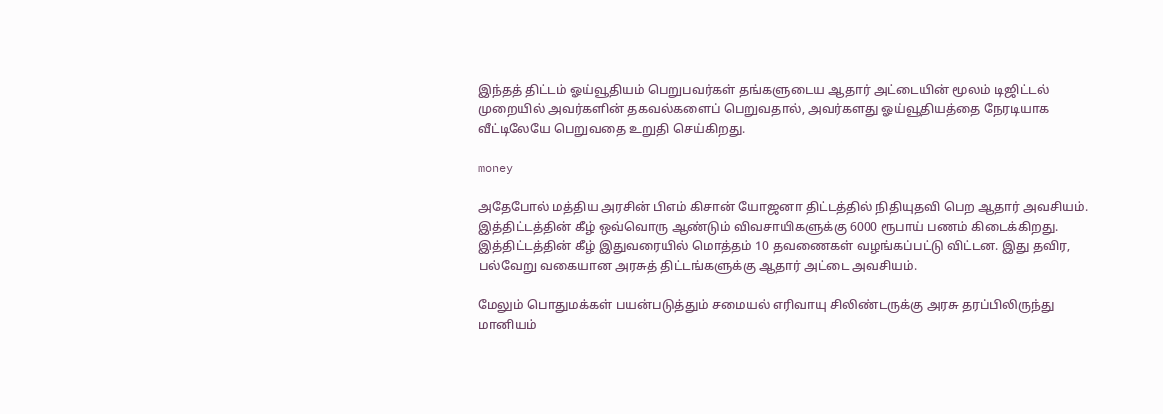இந்தத் திட்டம் ஓய்வூதியம் பெறுபவர்கள் தங்களுடைய ஆதார் அட்டையின் மூலம் டிஜிட்டல் முறையில் அவர்களின் தகவல்களைப் பெறுவதால், அவர்களது ஓய்வூதியத்தை நேரடியாக வீட்டிலேயே பெறுவதை உறுதி செய்கிறது.

money

அதேபோல் மத்திய அரசின் பிஎம் கிசான் யோஜனா திட்டத்தில் நிதியுதவி பெற ஆதார் அவசியம். இத்திட்டத்தின் கீழ் ஒவ்வொரு ஆண்டும் விவசாயிகளுக்கு 6000 ரூபாய் பணம் கிடைக்கிறது. இத்திட்டத்தின் கீழ் இதுவரையில் மொத்தம் 10 தவணைகள் வழங்கப்பட்டு விட்டன. இது தவிர, பல்வேறு வகையான அரசுத் திட்டங்களுக்கு ஆதார் அட்டை அவசியம்.

மேலும் பொதுமக்கள் பயன்படுத்தும் சமையல் எரிவாயு சிலிண்டருக்கு அரசு தரப்பிலிருந்து மானியம்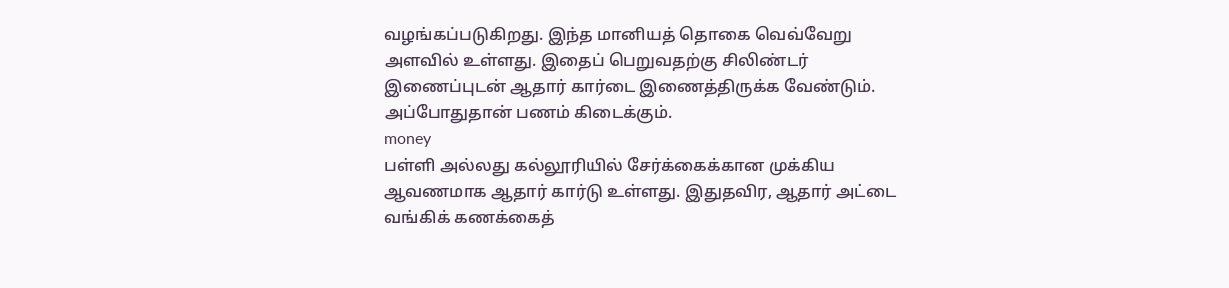வழங்கப்படுகிறது. இந்த மானியத் தொகை வெவ்வேறு அளவில் உள்ளது. இதைப் பெறுவதற்கு சிலிண்டர் இணைப்புடன் ஆதார் கார்டை இணைத்திருக்க வேண்டும். அப்போதுதான் பணம் கிடைக்கும்.
money
பள்ளி அல்லது கல்லூரியில் சேர்க்கைக்கான முக்கிய ஆவணமாக ஆதார் கார்டு உள்ளது. இதுதவிர, ஆதார் அட்டை வங்கிக் கணக்கைத்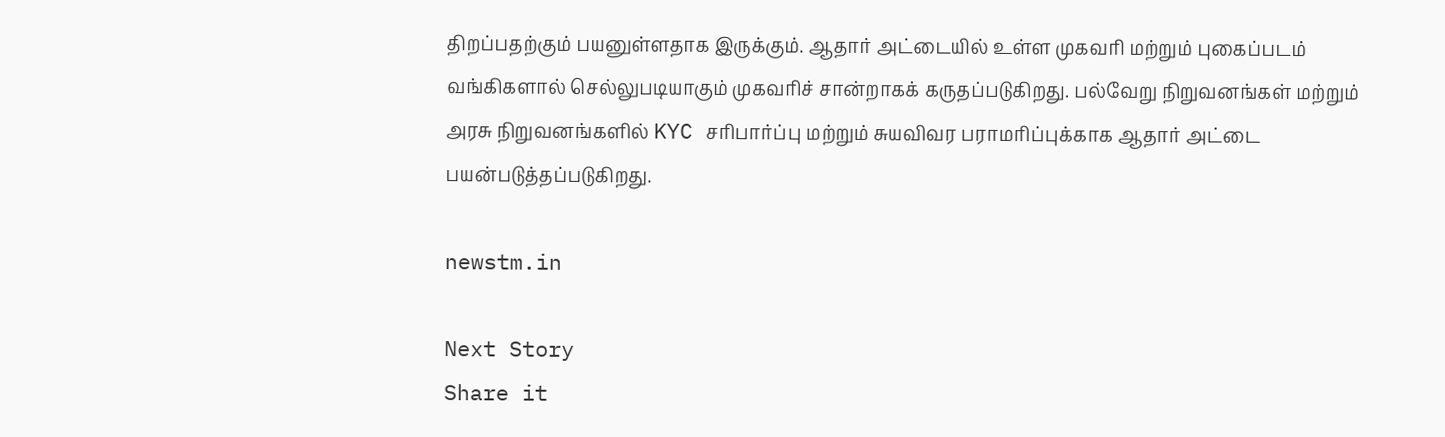திறப்பதற்கும் பயனுள்ளதாக இருக்கும். ஆதார் அட்டையில் உள்ள முகவரி மற்றும் புகைப்படம் வங்கிகளால் செல்லுபடியாகும் முகவரிச் சான்றாகக் கருதப்படுகிறது. பல்வேறு நிறுவனங்கள் மற்றும் அரசு நிறுவனங்களில் KYC சரிபார்ப்பு மற்றும் சுயவிவர பராமரிப்புக்காக ஆதார் அட்டை பயன்படுத்தப்படுகிறது.

newstm.in

Next Story
Share it